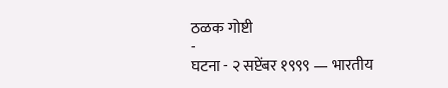ठळक गोष्टी
-
घटना - २ सप्टेंबर १९९९ — भारतीय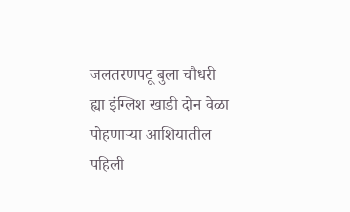जलतरणपटू बुला चौधरी ह्या इंग्लिश खाडी दोन वेळा पोहणाऱ्या आशियातील पहिली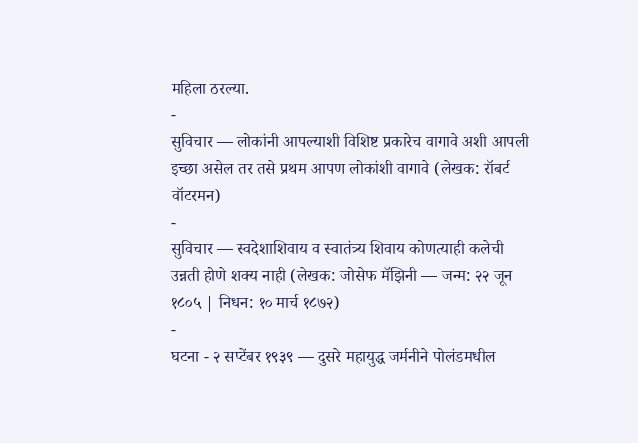महिला ठरल्या.
-
सुविचार — लोकांनी आपल्याशी विशिष्ट प्रकारेच वागावे अशी आपली इच्छा असेल तर तसे प्रथम आपण लोकांशी वागावे (लेखक: रॉबर्ट वॉटरमन)
-
सुविचार — स्वदेशाशिवाय व स्वातंत्र्य शिवाय कोणत्याही कलेची उन्नती होणे शक्य नाही (लेखक: जोसेफ मॅझिनी — जन्म: २२ जून १८०५ | निधन: १० मार्च १८७२)
-
घटना - २ सप्टेंबर १९३९ — दुसरे महायुद्ध जर्मनीने पोलंडमधील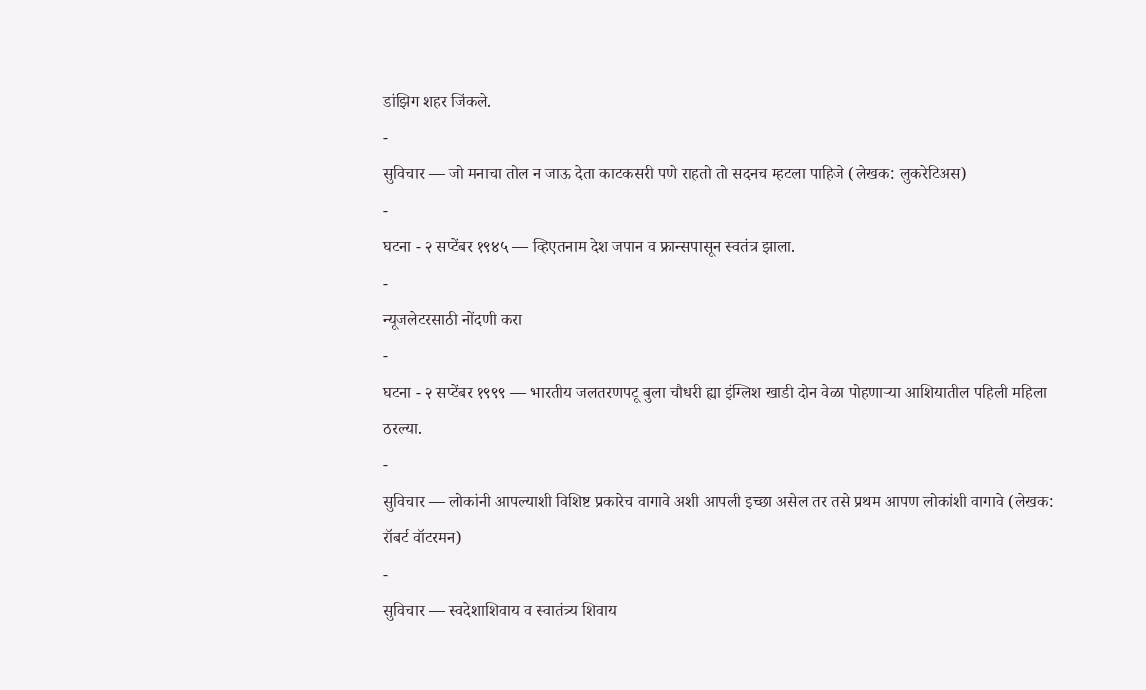डांझिग शहर जिंकले.
-
सुविचार — जो मनाचा तोल न जाऊ देता काटकसरी पणे राहतो तो सदनच म्हटला पाहिजे (लेखक: लुकरेटिअस)
-
घटना - २ सप्टेंबर १९४५ — व्हिएतनाम देश जपान व फ्रान्सपासून स्वतंत्र झाला.
-
न्यूजलेटरसाठी नोंदणी करा
-
घटना - २ सप्टेंबर १९९९ — भारतीय जलतरणपटू बुला चौधरी ह्या इंग्लिश खाडी दोन वेळा पोहणाऱ्या आशियातील पहिली महिला ठरल्या.
-
सुविचार — लोकांनी आपल्याशी विशिष्ट प्रकारेच वागावे अशी आपली इच्छा असेल तर तसे प्रथम आपण लोकांशी वागावे (लेखक: रॉबर्ट वॉटरमन)
-
सुविचार — स्वदेशाशिवाय व स्वातंत्र्य शिवाय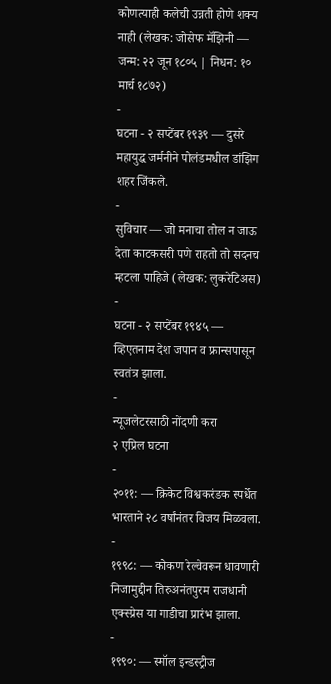कोणत्याही कलेची उन्नती होणे शक्य नाही (लेखक: जोसेफ मॅझिनी — जन्म: २२ जून १८०५ | निधन: १० मार्च १८७२)
-
घटना - २ सप्टेंबर १९३९ — दुसरे महायुद्ध जर्मनीने पोलंडमधील डांझिग शहर जिंकले.
-
सुविचार — जो मनाचा तोल न जाऊ देता काटकसरी पणे राहतो तो सदनच म्हटला पाहिजे (लेखक: लुकरेटिअस)
-
घटना - २ सप्टेंबर १९४५ — व्हिएतनाम देश जपान व फ्रान्सपासून स्वतंत्र झाला.
-
न्यूजलेटरसाठी नोंदणी करा
२ एप्रिल घटना
-
२०११: — क्रिकेट विश्वकरंडक स्पर्धेत भारताने २८ वर्षांनंतर विजय मिळवला.
-
१९९८: — कोकण रेल्वेवरून धावणारी निजामुद्दीन तिरुअनंतपुरम राजधानी एक्स्प्रेस या गाडीचा प्रारंभ झाला.
-
१९९०: — स्मॉल इन्डस्ट्रीज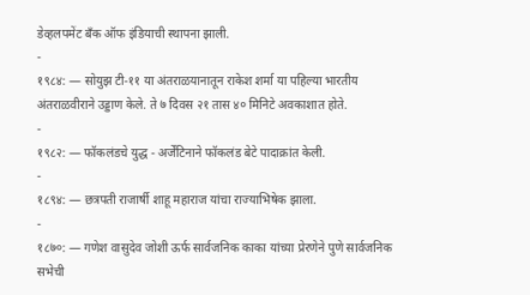डेव्हलपमेंट बँक ऑफ इंडियाची स्थापना झाली.
-
१९८४: — सोयुझ टी-११ या अंतराळयानातून राकेश शर्मा या पहिल्या भारतीय अंतराळवीराने उड्डाण केले. ते ७ दिवस २१ तास ४० मिनिटे अवकाशात होते.
-
१९८२: — फॉकलंडचे युद्ध - अर्जेंटिनाने फॉकलंड बेटे पादाक्रांत केली.
-
१८९४: — छत्रपती राजार्षी शाहू महाराज यांचा राज्याभिषेक झाला.
-
१८७०: — गणेश वासुदेव जोशी ऊर्फ सार्वजनिक काका यांच्या प्रेरणेने पुणे सार्वजनिक सभेची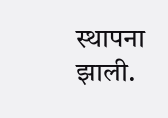स्थापना झाली.